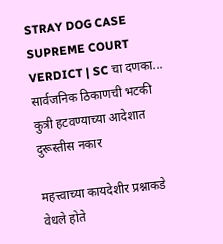STRAY DOG CASE SUPREME COURT VERDICT | SC चा दणका... सार्वजनिक ठिकाणची भटकी कुत्री हटवण्याच्या आदेशात दुरूस्तीस नकार

महत्त्वाच्या कायदेशीर प्रश्नाकडे वेधले होते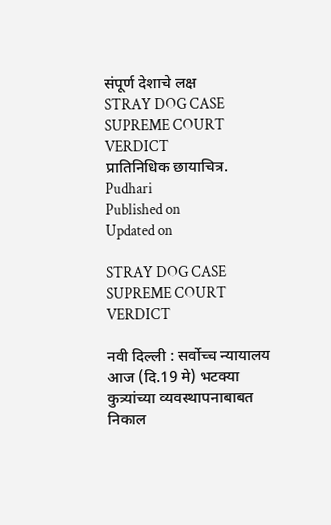संपूर्ण देशाचे लक्ष
STRAY DOG CASE SUPREME COURT VERDICT
प्रातिनिधिक छायाचित्र. Pudhari
Published on
Updated on

STRAY DOG CASE SUPREME COURT VERDICT

नवी दिल्‍ली : सर्वोच्च न्यायालय आज (दि.19 मे) भटक्या कुत्र्यांच्या व्यवस्थापनाबाबत निकाल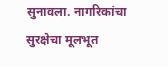सुनावला. नागरिकांचा सुरक्षेचा मूलभूत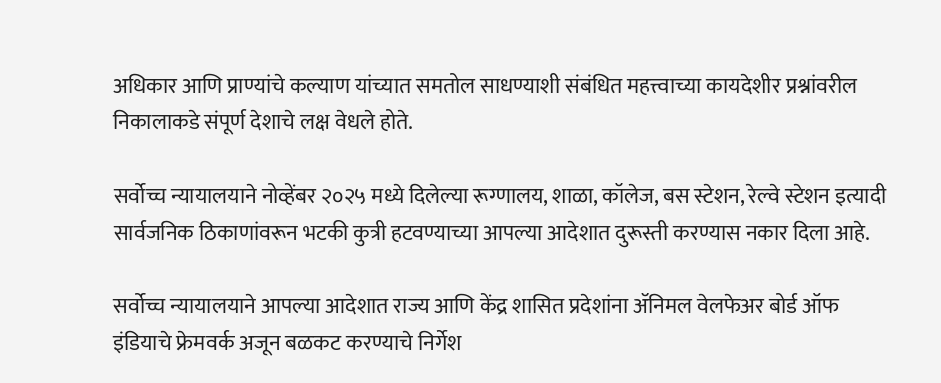अधिकार आणि प्राण्यांचे कल्याण यांच्यात समतोल साधण्याशी संबंधित महत्त्वाच्या कायदेशीर प्रश्नांवरील निकालाकडे संपूर्ण देशाचे लक्ष वेधले होते.

सर्वोच्च न्यायालयाने नोव्हेंबर २०२५ मध्ये दिलेल्या रूग्णालय, शाळा, कॉलेज, बस स्टेशन, रेल्वे स्टेशन इत्यादी सार्वजनिक ठिकाणांवरून भटकी कुत्री हटवण्याच्या आपल्या आदेशात दुरूस्ती करण्यास नकार दिला आहे.

सर्वोच्च न्यायालयाने आपल्या आदेशात राज्य आणि केंद्र शासित प्रदेशांना ॲनिमल वेलफेअर बोर्ड ऑफ इंडियाचे फ्रेमवर्क अजून बळकट करण्याचे निर्गेश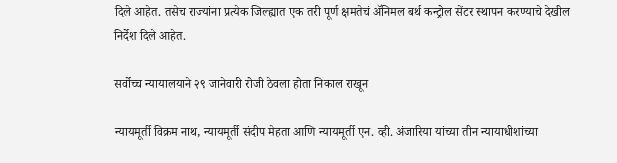दिले आहेत. तसेच राज्यांना प्रत्येक जिल्ह्यात एक तरी पूर्ण क्षमतेचं ॲनिमल बर्थ कन्ट्रोल सेंटर स्थापन करण्याचे देखील निर्देश दिले आहेत.

सर्वोच्‍च न्‍यायालयाने २९ जानेवारी रोजी ठेवला होता निकाल राखून

न्यायमूर्ती विक्रम नाथ, न्यायमूर्ती संदीप मेहता आणि न्यायमूर्ती एन. व्ही. अंजारिया यांच्या तीन न्यायाधीशांच्या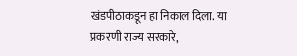खंडपीठाकडून हा निकाल दिला. या प्रकरणी राज्य सरकारे,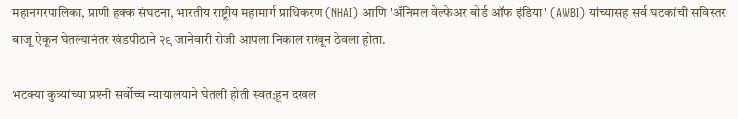महानगरपालिका, प्राणी हक्क संघटना, भारतीय राष्ट्रीय महामार्ग प्राधिकरण (NHAI) आणि 'अ‍ॅनिमल वेल्फेअर बोर्ड ऑफ इंडिया' (AWBI) यांच्यासह सर्व घटकांची सविस्तर बाजू ऐकून घेतल्यानंतर खंडपीठाने २९ जानेवारी रोजी आपला निकाल राखून ठेवला होता.

भटक्या कुत्र्यांच्‍या प्रश्‍नी सर्वोच्‍च न्‍यायालयाने घेतली होती स्‍वत:हून दखल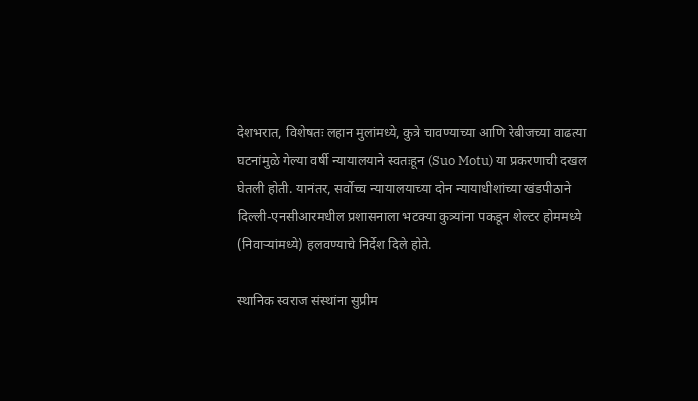देशभरात, विशेषतः लहान मुलांमध्ये, कुत्रे चावण्याच्या आणि रेबीजच्या वाढत्या घटनांमुळे गेल्या वर्षी न्यायालयाने स्वतःहून (Suo Motu) या प्रकरणाची दखल घेतली होती. यानंतर, सर्वोच्च न्यायालयाच्या दोन न्यायाधीशांच्या खंडपीठाने दिल्ली-एनसीआरमधील प्रशासनाला भटक्या कुत्र्यांना पकडून शेल्टर होममध्ये (निवार्‍यांमध्ये) हलवण्याचे निर्देश दिले होते.

स्‍थानिक स्‍वराज संस्‍थांना सुप्रीम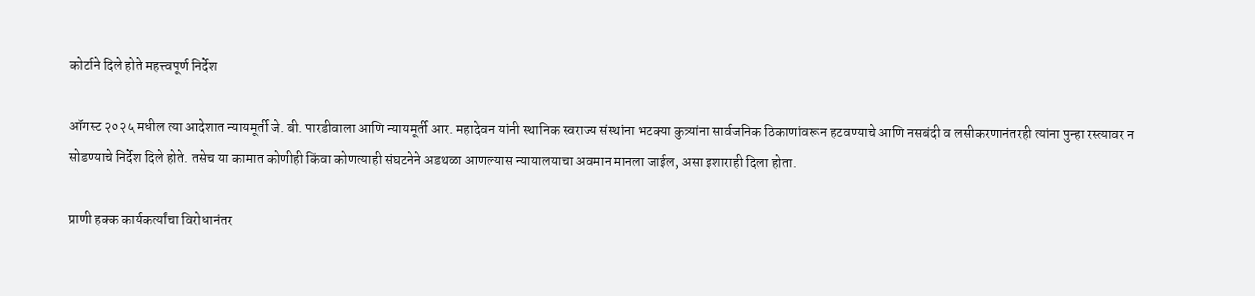कोर्टाने दिले होते महत्त्‍वपूर्ण निर्देश

ऑगस्ट २०२५ मधील त्या आदेशात न्यायमूर्ती जे. बी. पारडीवाला आणि न्यायमूर्ती आर. महादेवन यांनी स्थानिक स्वराज्य संस्थांना भटक्या कुत्र्यांना सार्वजनिक ठिकाणांवरून हटवण्याचे आणि नसबंदी व लसीकरणानंतरही त्यांना पुन्हा रस्त्यावर न सोडण्याचे निर्देश दिले होते. तसेच या कामात कोणीही किंवा कोणत्याही संघटनेने अडथळा आणल्यास न्यायालयाचा अवमान मानला जाईल, असा इशाराही दिला होता.

प्राणी हक्क कार्यकर्त्यांचा विरोधानंतर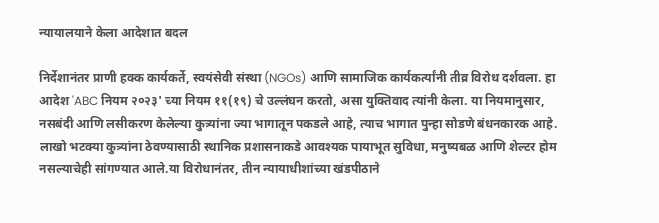न्‍यायालयाने केला आदेशात बदल

निर्देशानंतर प्राणी हक्क कार्यकर्ते, स्वयंसेवी संस्था (NGOs) आणि सामाजिक कार्यकर्त्यांनी तीव्र विरोध दर्शवला. हा आदेश 'ABC नियम २०२३' च्या नियम ११(१९) चे उल्लंघन करतो, असा युक्तिवाद त्यांनी केला. या नियमानुसार, नसबंदी आणि लसीकरण केलेल्या कुत्र्यांना ज्या भागातून पकडले आहे, त्याच भागात पुन्हा सोडणे बंधनकारक आहे. लाखो भटक्या कुत्र्यांना ठेवण्यासाठी स्थानिक प्रशासनाकडे आवश्यक पायाभूत सुविधा, मनुष्यबळ आणि शेल्टर होम नसल्याचेही सांगण्यात आले.या विरोधानंतर, तीन न्यायाधीशांच्या खंडपीठाने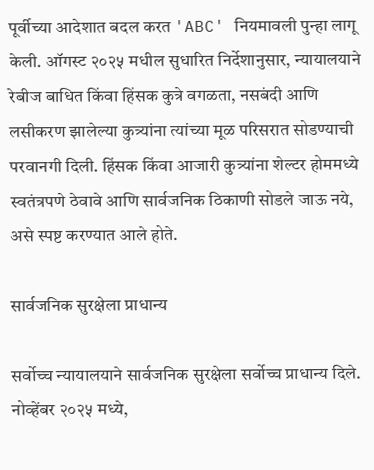पूर्वीच्या आदेशात बदल करत 'ABC' नियमावली पुन्हा लागू केली. ऑगस्ट २०२५ मधील सुधारित निर्देशानुसार, न्यायालयाने रेबीज बाधित किंवा हिंसक कुत्रे वगळता, नसबंदी आणि लसीकरण झालेल्या कुत्र्यांना त्यांच्या मूळ परिसरात सोडण्याची परवानगी दिली. हिंसक किंवा आजारी कुत्र्यांना शेल्टर होममध्ये स्वतंत्रपणे ठेवावे आणि सार्वजनिक ठिकाणी सोडले जाऊ नये, असे स्पष्ट करण्यात आले होते.

सार्वजनिक सुरक्षेला प्राधान्य

सर्वोच्‍च न्‍यायालयाने सार्वजनिक सुरक्षेला सर्वोच्च प्राधान्य दिले. नोव्हेंबर २०२५ मध्ये,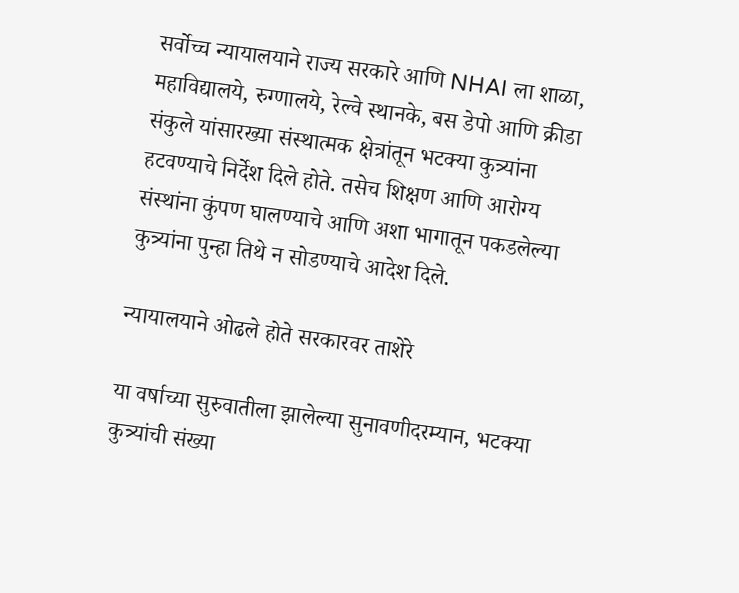सर्वोच्च न्यायालयाने राज्य सरकारे आणि NHAI ला शाळा, महाविद्यालये, रुग्णालये, रेल्वे स्थानके, बस डेपो आणि क्रीडा संकुले यांसारख्या संस्थात्मक क्षेत्रांतून भटक्या कुत्र्यांना हटवण्याचे निर्देश दिले होते. तसेच शिक्षण आणि आरोग्य संस्थांना कुंपण घालण्याचे आणि अशा भागातून पकडलेल्या कुत्र्यांना पुन्हा तिथे न सोडण्याचे आदेश दिले.

न्यायालयाने ओढले होते सरकारवर ताशेरे

या वर्षाच्या सुरुवातीला झालेल्या सुनावणीदरम्यान, भटक्या कुत्र्यांची संख्या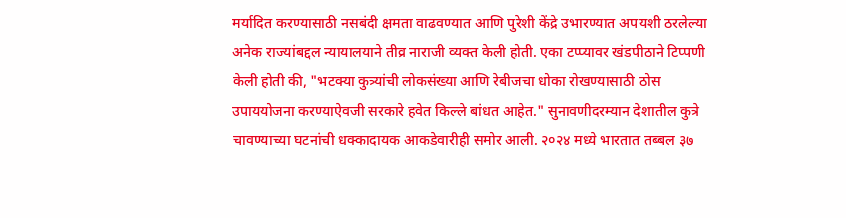मर्यादित करण्यासाठी नसबंदी क्षमता वाढवण्यात आणि पुरेशी केंद्रे उभारण्यात अपयशी ठरलेल्या अनेक राज्यांबद्दल न्यायालयाने तीव्र नाराजी व्यक्त केली होती. एका टप्प्यावर खंडपीठाने टिप्पणी केली होती की, "भटक्या कुत्र्यांची लोकसंख्या आणि रेबीजचा धोका रोखण्यासाठी ठोस उपाययोजना करण्याऐवजी सरकारे हवेत किल्ले बांधत आहेत." सुनावणीदरम्यान देशातील कुत्रे चावण्याच्या घटनांची धक्कादायक आकडेवारीही समोर आली. २०२४ मध्ये भारतात तब्बल ३७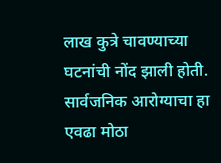लाख कुत्रे चावण्याच्या घटनांची नोंद झाली होती. सार्वजनिक आरोग्याचा हा एवढा मोठा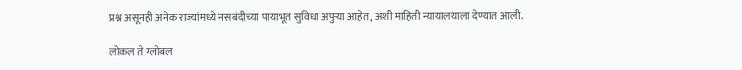प्रश्न असूनही अनेक राज्यांमध्ये नसबंदीच्या पायाभूत सुविधा अपुर्‍या आहेत, अशी माहिती न्यायालयाला देण्यात आली.

लोकल ते ग्लोबल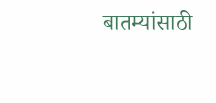बातम्यांसाठी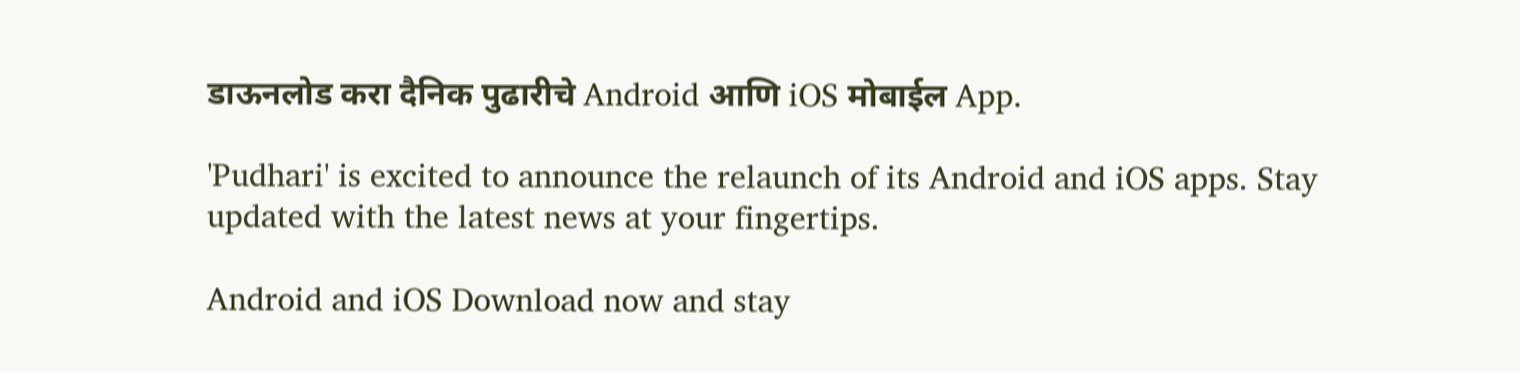डाऊनलोड करा दैनिक पुढारीचे Android आणि iOS मोबाईल App.

'Pudhari' is excited to announce the relaunch of its Android and iOS apps. Stay updated with the latest news at your fingertips.

Android and iOS Download now and stay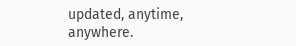updated, anytime, anywhere.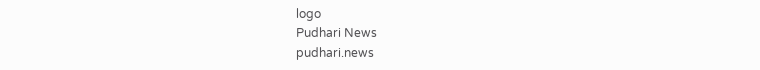logo
Pudhari News
pudhari.news